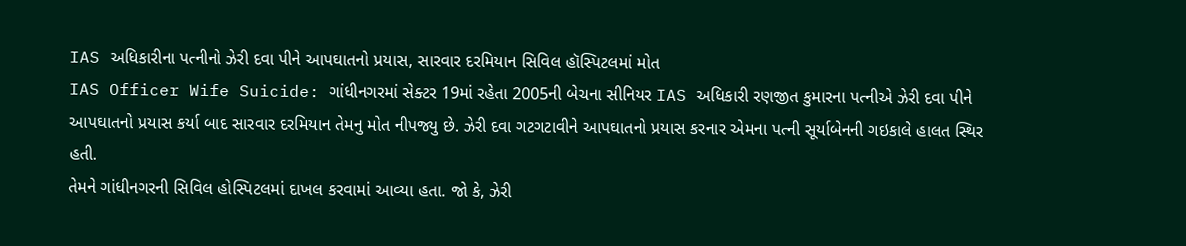IAS અધિકારીના પત્નીનો ઝેરી દવા પીને આપઘાતનો પ્રયાસ, સારવાર દરમિયાન સિવિલ હૉસ્પિટલમાં મોત
IAS Officer Wife Suicide: ગાંધીનગરમાં સેક્ટર 19માં રહેતા 2005ની બેચના સીનિયર IAS અધિકારી રણજીત કુમારના પત્નીએ ઝેરી દવા પીને આપઘાતનો પ્રયાસ કર્યા બાદ સારવાર દરમિયાન તેમનુ મોત નીપજ્યુ છે. ઝેરી દવા ગટગટાવીને આપઘાતનો પ્રયાસ કરનાર એમના પત્ની સૂર્યાબેનની ગઇકાલે હાલત સ્થિર હતી.
તેમને ગાંધીનગરની સિવિલ હોસ્પિટલમાં દાખલ કરવામાં આવ્યા હતા. જો કે, ઝેરી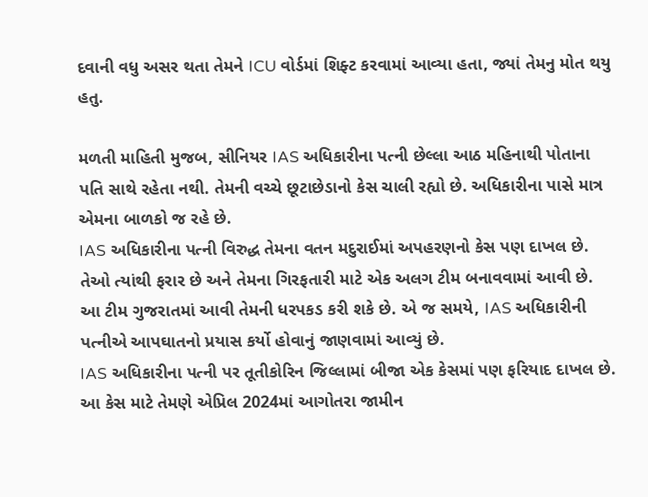દવાની વધુ અસર થતા તેમને ICU વોર્ડમાં શિફ્ટ કરવામાં આવ્યા હતા, જ્યાં તેમનુ મોત થયુ હતુ.

મળતી માહિતી મુજબ, સીનિયર IAS અધિકારીના પત્ની છેલ્લા આઠ મહિનાથી પોતાના પતિ સાથે રહેતા નથી. તેમની વચ્ચે છૂટાછેડાનો કેસ ચાલી રહ્યો છે. અધિકારીના પાસે માત્ર એમના બાળકો જ રહે છે.
IAS અધિકારીના પત્ની વિરુદ્ધ તેમના વતન મદુરાઈમાં અપહરણનો કેસ પણ દાખલ છે. તેઓ ત્યાંથી ફરાર છે અને તેમના ગિરફતારી માટે એક અલગ ટીમ બનાવવામાં આવી છે. આ ટીમ ગુજરાતમાં આવી તેમની ધરપકડ કરી શકે છે. એ જ સમયે, IAS અધિકારીની પત્નીએ આપઘાતનો પ્રયાસ કર્યો હોવાનું જાણવામાં આવ્યું છે.
IAS અધિકારીના પત્ની પર તૂતીકોરિન જિલ્લામાં બીજા એક કેસમાં પણ ફરિયાદ દાખલ છે. આ કેસ માટે તેમણે એપ્રિલ 2024માં આગોતરા જામીન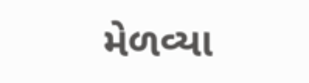મેળવ્યા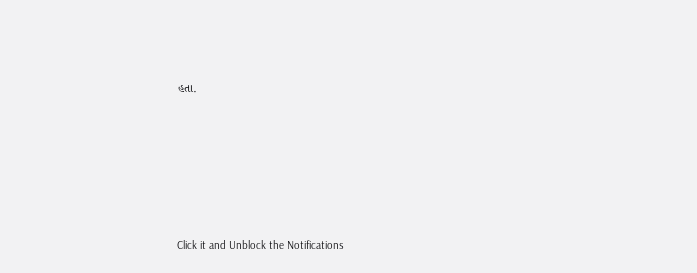હતા.












Click it and Unblock the Notifications